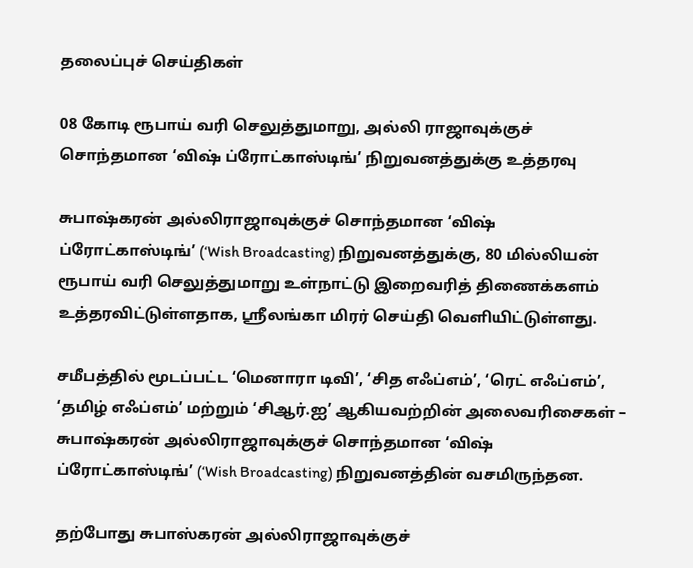தலைப்புச் செய்திகள்

08 கோடி ரூபாய் வரி செலுத்துமாறு, அல்லி ராஜாவுக்குச் சொந்தமான ‘விஷ் ப்ரோட்காஸ்டிங்’ நிறுவனத்துக்கு உத்தரவு

சுபாஷ்கரன் அல்லிராஜாவுக்குச் சொந்தமான ‘விஷ் ப்ரோட்காஸ்டிங்’ (‘Wish Broadcasting) நிறுவனத்துக்கு, 80 மில்லியன் ரூபாய் வரி செலுத்துமாறு உள்நாட்டு இறைவரித் திணைக்களம் உத்தரவிட்டுள்ளதாக, ஸ்ரீலங்கா மிரர் செய்தி வெளியிட்டுள்ளது.

சமீபத்தில் மூடப்பட்ட ‘மெனாரா டிவி’, ‘சித எஃப்எம்’, ‘ரெட் எஃப்எம்’, ‘தமிழ் எஃப்எம்’ மற்றும் ‘சிஆர்.ஐ’ ஆகியவற்றின் அலைவரிசைகள் – சுபாஷ்கரன் அல்லிராஜாவுக்குச் சொந்தமான ‘விஷ் ப்ரோட்காஸ்டிங்’ (‘Wish Broadcasting) நிறுவனத்தின் வசமிருந்தன.

தற்போது சுபாஸ்கரன் அல்லிராஜாவுக்குச்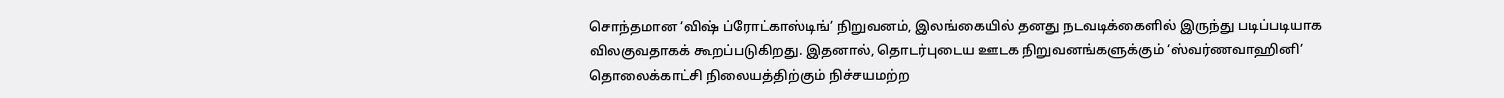சொந்தமான ‘விஷ் ப்ரோட்காஸ்டிங்’ நிறுவனம், இலங்கையில் தனது நடவடிக்கைளில் இருந்து படிப்படியாக விலகுவதாகக் கூறப்படுகிறது. இதனால், தொடர்புடைய ஊடக நிறுவனங்களுக்கும் ‘ஸ்வர்ணவாஹினி’ தொலைக்காட்சி நிலையத்திற்கும் நிச்சயமற்ற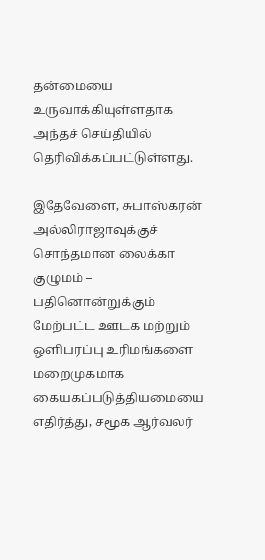தன்மையை உருவாக்கியுள்ளதாக அந்தச் செய்தியில் தெரிவிக்கப்பட்டுள்ளது.

இதேவேளை, சுபாஸ்கரன் அல்லிராஜாவுக்குச் சொந்தமான லைக்கா குழுமம் – பதினொன்றுக்கும் மேற்பட்ட ஊடக மற்றும் ஒளிபரப்பு உரிமங்களை மறைமுகமாக கையகப்படுத்தியமையை எதிர்த்து, சமூக ஆர்வலர்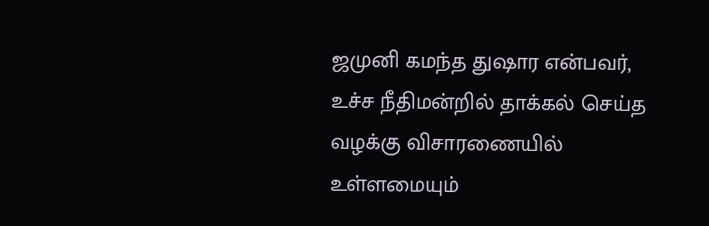ஜமுனி கமந்த துஷார என்பவர், உச்ச நீதிமன்றில் தாக்கல் செய்த வழக்கு விசாரணையில் உள்ளமையும்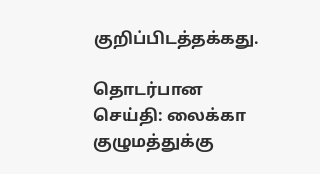குறிப்பிடத்தக்கது.

தொடர்பான செய்தி: லைக்கா குழுமத்துக்கு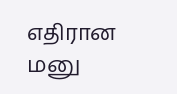எதிரான மனு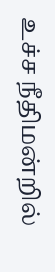உச்ச நீதிமன்றில்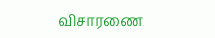விசாரணை